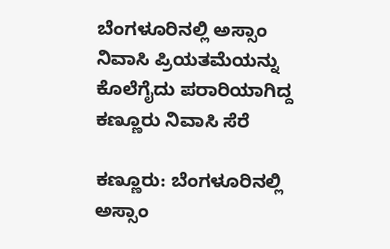ಬೆಂಗಳೂರಿನಲ್ಲಿ ಅಸ್ಸಾಂ ನಿವಾಸಿ ಪ್ರಿಯತಮೆಯನ್ನು ಕೊಲೆಗೈದು ಪರಾರಿಯಾಗಿದ್ದ ಕಣ್ಣೂರು ನಿವಾಸಿ ಸೆರೆ

ಕಣ್ಣೂರು: ಬೆಂಗಳೂರಿನಲ್ಲಿ ಅಸ್ಸಾಂ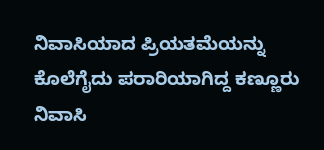ನಿವಾಸಿಯಾದ ಪ್ರಿಯತಮೆಯನ್ನು ಕೊಲೆಗೈದು ಪರಾರಿಯಾಗಿದ್ದ ಕಣ್ಣೂರು ನಿವಾಸಿ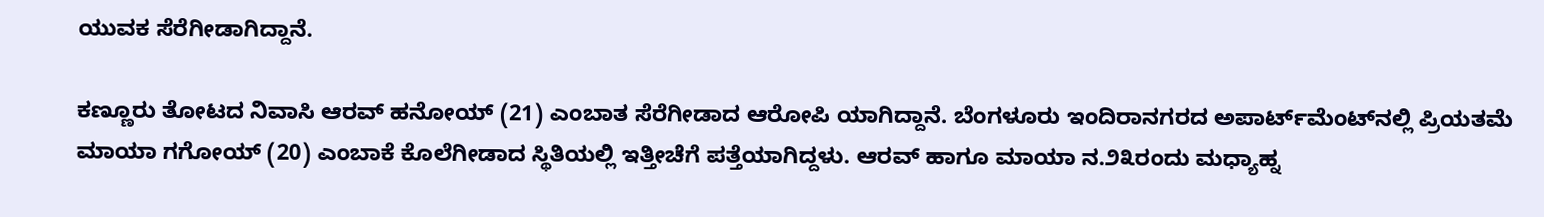ಯುವಕ ಸೆರೆಗೀಡಾಗಿದ್ದಾನೆ.

ಕಣ್ಣೂರು ತೋಟದ ನಿವಾಸಿ ಆರವ್ ಹನೋಯ್ (21) ಎಂಬಾತ ಸೆರೆಗೀಡಾದ ಆರೋಪಿ ಯಾಗಿದ್ದಾನೆ. ಬೆಂಗಳೂರು ಇಂದಿರಾನಗರದ ಅಪಾರ್ಟ್‌ಮೆಂಟ್‌ನಲ್ಲಿ ಪ್ರಿಯತಮೆ ಮಾಯಾ ಗಗೋಯ್ (20) ಎಂಬಾಕೆ ಕೊಲೆಗೀಡಾದ ಸ್ಥಿತಿಯಲ್ಲಿ ಇತ್ತೀಚೆಗೆ ಪತ್ತೆಯಾಗಿದ್ದಳು. ಆರವ್ ಹಾಗೂ ಮಾಯಾ ನ.೨೩ರಂದು ಮಧ್ಯಾಹ್ನ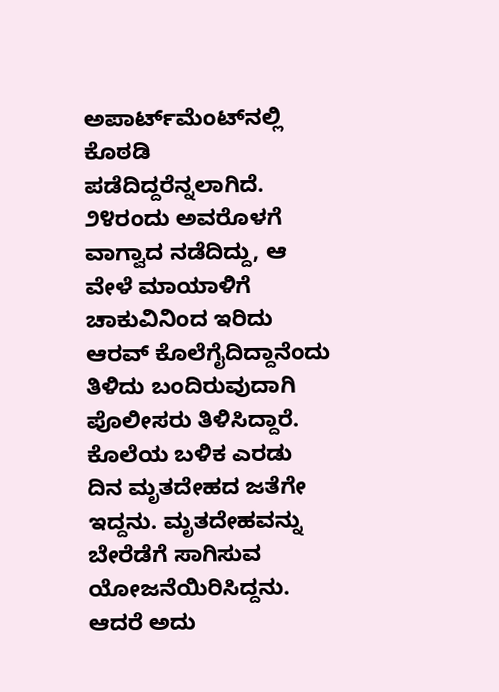ಅಪಾರ್ಟ್‌ಮೆಂಟ್‌ನಲ್ಲಿ ಕೊಠಡಿ ಪಡೆದಿದ್ದರೆನ್ನಲಾಗಿದೆ. ೨೪ರಂದು ಅವರೊಳಗೆ ವಾಗ್ವಾದ ನಡೆದಿದ್ದು, ಆ ವೇಳೆ ಮಾಯಾಳಿಗೆ ಚಾಕುವಿನಿಂದ ಇರಿದು ಆರವ್ ಕೊಲೆಗೈದಿದ್ದಾನೆಂದು ತಿಳಿದು ಬಂದಿರುವುದಾಗಿ ಪೊಲೀಸರು ತಿಳಿಸಿದ್ದಾರೆ. ಕೊಲೆಯ ಬಳಿಕ ಎರಡು ದಿನ ಮೃತದೇಹದ ಜತೆಗೇ ಇದ್ದನು. ಮೃತದೇಹವನ್ನು ಬೇರೆಡೆಗೆ ಸಾಗಿಸುವ ಯೋಜನೆಯಿರಿಸಿದ್ದನು.  ಆದರೆ ಅದು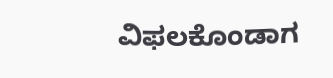ವಿಫಲಕೊಂಡಾಗ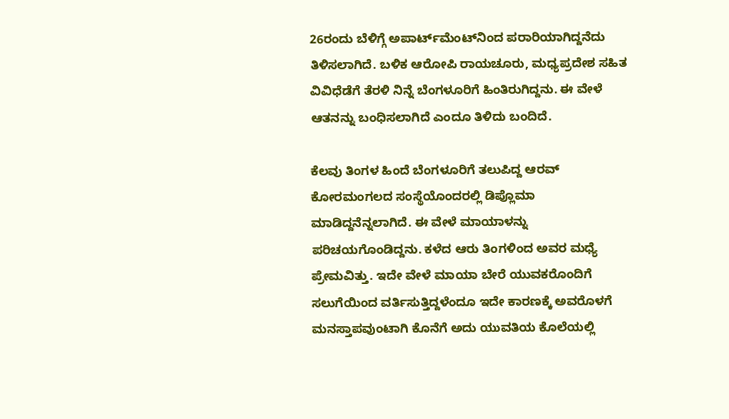26ರಂದು ಬೆಳಿಗ್ಗೆ ಅಪಾರ್ಟ್‌ಮೆಂಟ್‌ನಿಂದ ಪರಾರಿಯಾಗಿದ್ದನೆದು ತಿಳಿಸಲಾಗಿದೆ. ಬಳಿಕ ಆರೋಪಿ ರಾಯಚೂರು, ಮಧ್ಯಪ್ರದೇಶ ಸಹಿತ ವಿವಿಧೆಡೆಗೆ ತೆರಳಿ ನಿನ್ನೆ ಬೆಂಗಳೂರಿಗೆ ಹಿಂತಿರುಗಿದ್ದನು. ಈ ವೇಳೆ ಆತನನ್ನು ಬಂಧಿಸಲಾಗಿದೆ ಎಂದೂ ತಿಳಿದು ಬಂದಿದೆ.

ಕೆಲವು ತಿಂಗಳ ಹಿಂದೆ ಬೆಂಗಳೂರಿಗೆ ತಲುಪಿದ್ದ ಆರವ್ ಕೋರಮಂಗಲದ ಸಂಸ್ಥೆಯೊಂದರಲ್ಲಿ ಡಿಪ್ಲೊಮಾ ಮಾಡಿದ್ದನೆನ್ನಲಾಗಿದೆ. ಈ ವೇಳೆ ಮಾಯಾಳನ್ನು ಪರಿಚಯಗೊಂಡಿದ್ದನು. ಕಳೆದ ಆರು ತಿಂಗಳಿಂದ ಅವರ ಮಧ್ಯೆ ಪ್ರೇಮವಿತ್ತು. ಇದೇ ವೇಳೆ ಮಾಯಾ ಬೇರೆ ಯುವಕರೊಂದಿಗೆ ಸಲುಗೆಯಿಂದ ವರ್ತಿಸುತ್ತಿದ್ದಳೆಂದೂ ಇದೇ ಕಾರಣಕ್ಕೆ ಅವರೊಳಗೆ ಮನಸ್ತಾಪವುಂಟಾಗಿ ಕೊನೆಗೆ ಅದು ಯುವತಿಯ ಕೊಲೆಯಲ್ಲಿ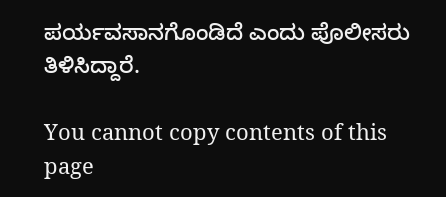ಪರ್ಯವಸಾನಗೊಂಡಿದೆ ಎಂದು ಪೊಲೀಸರು ತಿಳಿಸಿದ್ದಾರೆ.

You cannot copy contents of this page